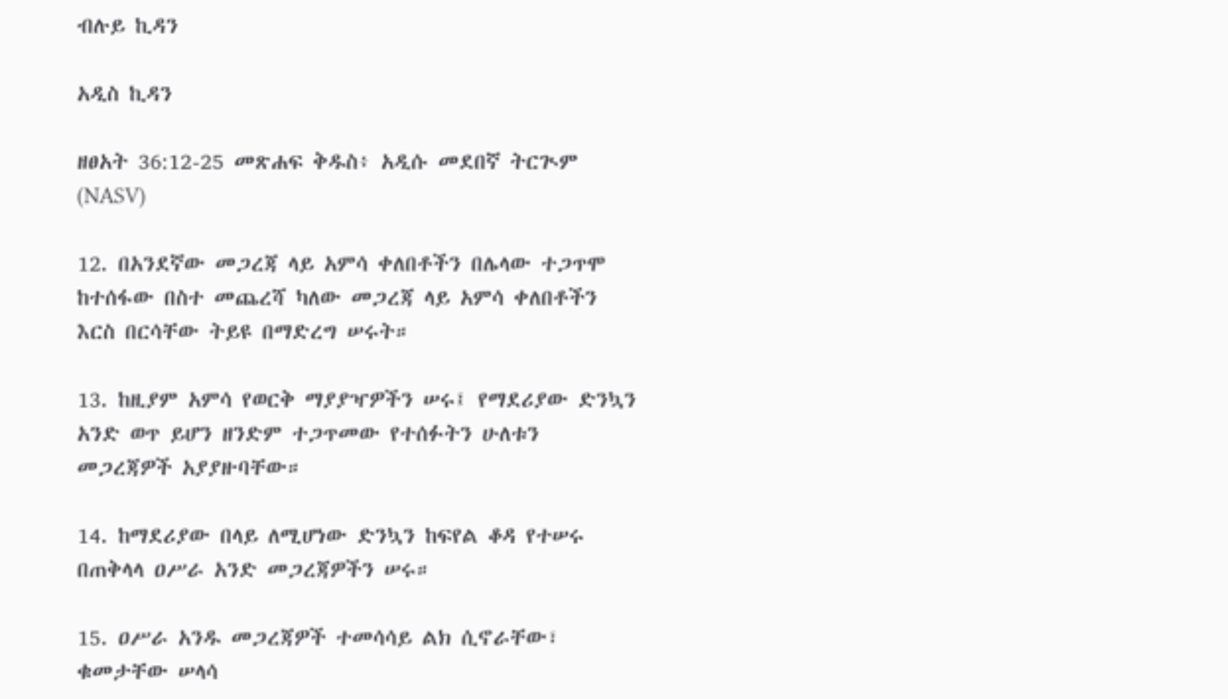ብሉይ ኪዳን

አዲስ ኪዳን

ዘፀአት 36:12-25 መጽሐፍ ቅዱስ፥ አዲሱ መደበኛ ትርጒም (NASV)

12. በአንደኛው መጋረጃ ላይ አምሳ ቀለበቶችን በሌላው ተጋጥሞ ከተሰፋው በስተ መጨረሻ ካለው መጋረጃ ላይ አምሳ ቀለበቶችን እርስ በርሳቸው ትይዩ በማድረግ ሠሩት።

13. ከዚያም አምሳ የወርቅ ማያያዣዎችን ሠሩ፤ የማደሪያው ድንኳን አንድ ወጥ ይሆን ዘንድም ተጋጥመው የተሰፉትን ሁለቱን መጋረጃዎች አያያዙባቸው።

14. ከማደሪያው በላይ ለሚሆነው ድንኳን ከፍየል ቆዳ የተሠሩ በጠቅላላ ዐሥራ አንድ መጋረጃዎችን ሠሩ።

15. ዐሥራ አንዱ መጋረጃዎች ተመሳሳይ ልክ ሲኖራቸው፣ ቁመታቸው ሠላሳ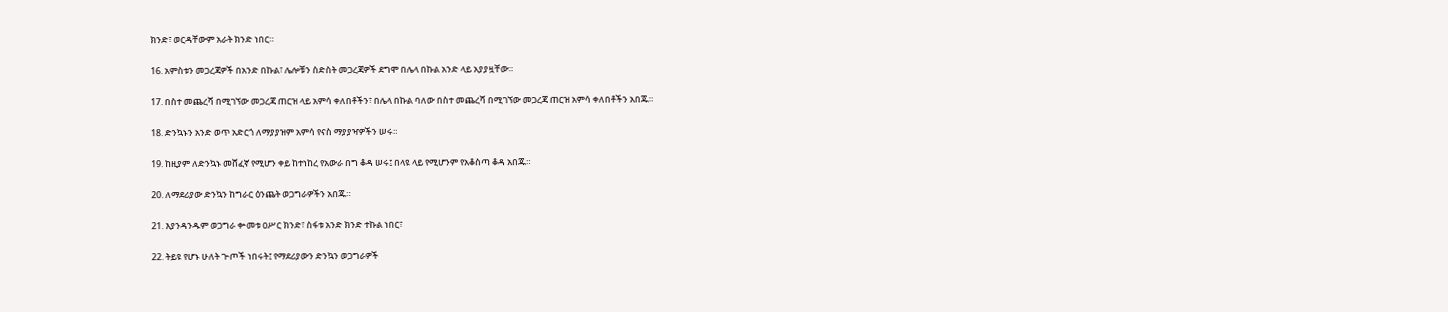ክንድ፣ ወርዳቸውም አራት ክንድ ነበር።

16. አምስቱን መጋረጃዎች በአንድ በኩል፣ ሌሎቹን ስድስት መጋረጃዎች ደግሞ በሌላ በኩል አንድ ላይ አያያዟቸው።

17. በስተ መጨረሻ በሚገኘው መጋረጃ ጠርዝ ላይ አምሳ ቀለበቶችን፣ በሌላ በኩል ባለው በስተ መጨረሻ በሚገኘው መጋረጃ ጠርዝ አምሳ ቀለበቶችን አበጁ።

18. ድንኳኑን አንድ ወጥ አድርጎ ለማያያዝም አምሳ የናስ ማያያዣዎችን ሠሩ።

19. ከዚያም ለድንኳኑ መሸፈኛ የሚሆን ቀይ ከተነከረ የአውራ በግ ቆዳ ሠሩ፤ በላዩ ላይ የሚሆንም የአቆስጣ ቆዳ አበጁ።

20. ለማደሪያው ድንኳን ከግራር ዕንጨት ወጋግራዎችን አበጁ።

21. እያንዳንዱም ወጋግራ ቍመቱ ዐሥር ክንድ፣ ስፋቱ አንድ ክንድ ተኩል ነበር፣

22. ትይዩ የሆኑ ሁለት ጒጦች ነበሩት፤ የማደሪያውን ድንኳን ወጋግራዎች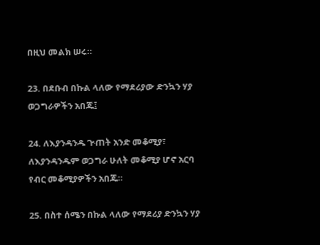በዚህ መልክ ሠሩ።

23. በደቡብ በኩል ላለው የማደሪያው ድንኳን ሃያ ወጋግራዎችን አበጁ፤

24. ለእያንዳንዱ ጒጠት አንድ መቆሚያ፣ ለእያንዳንዱም ወጋግራ ሁለት መቆሚያ ሆኖ አርባ የብር መቆሚያዎችን አበጁ።

25. በስተ ሰሜን በኩል ላለው የማደሪያ ድንኳን ሃያ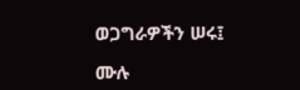ወጋግራዎችን ሠሩ፤

ሙሉ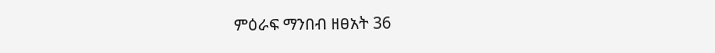ምዕራፍ ማንበብ ዘፀአት 36